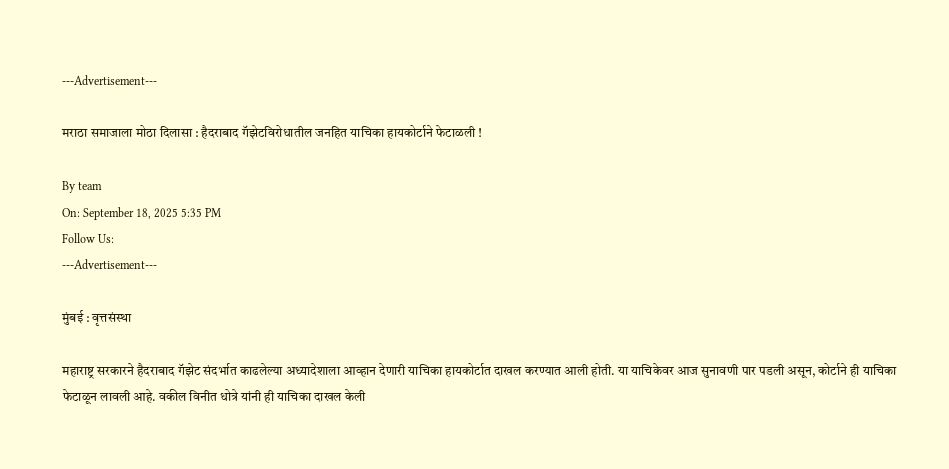---Advertisement---

मराठा समाजाला मोठा दिलासा : हैदराबाद गॅझेटविरोधातील जनहित याचिका हायकोर्टाने फेटाळली !

By team
On: September 18, 2025 5:35 PM
Follow Us:
---Advertisement---

मुंबई : वृत्तसंस्था

महाराष्ट्र सरकारने हैदराबाद गॅझेट संदर्भात काढलेल्या अध्यादेशाला आव्हान देणारी याचिका हायकोर्टात दाखल करण्यात आली होती. या याचिकेवर आज सुनावणी पार पडली असून, कोर्टाने ही याचिका फेटाळून लावली आहे. वकील विनीत धोत्रे यांनी ही याचिका दाखल केली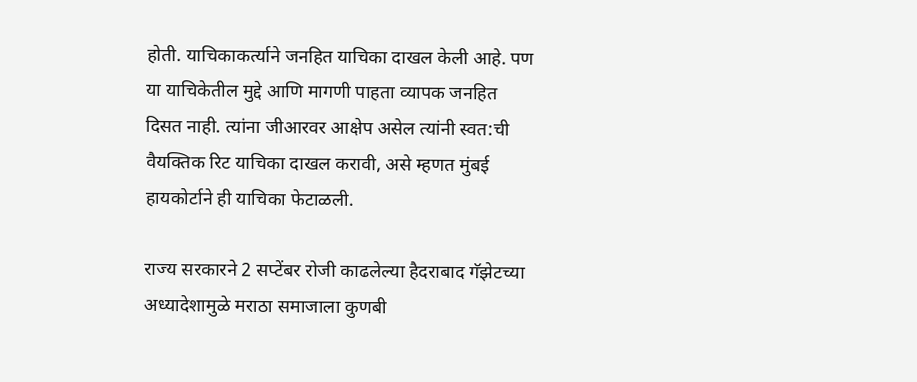होती. याचिकाकर्त्याने जनहित याचिका दाखल केली आहे. पण या याचिकेतील मुद्दे आणि मागणी पाहता व्यापक जनहित दिसत नाही. त्यांना जीआरवर आक्षेप असेल त्यांनी स्वत:ची वैयक्तिक रिट याचिका दाखल करावी, असे म्हणत मुंबई हायकोर्टाने ही याचिका फेटाळली.

राज्य सरकारने 2 सप्टेंबर रोजी काढलेल्या हैदराबाद गॅझेटच्या अध्यादेशामुळे मराठा समाजाला कुणबी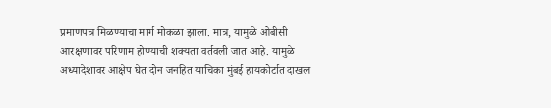प्रमाणपत्र मिळण्याचा मार्ग मोकळा झाला. मात्र, यामुळे ओबीसी आरक्षणावर परिणाम होण्याची शक्यता वर्तवली जात आहे. यामुळे अध्यादेशावर आक्षेप घेत दोन जनहित याचिका मुंबई हायकोर्टात दाखल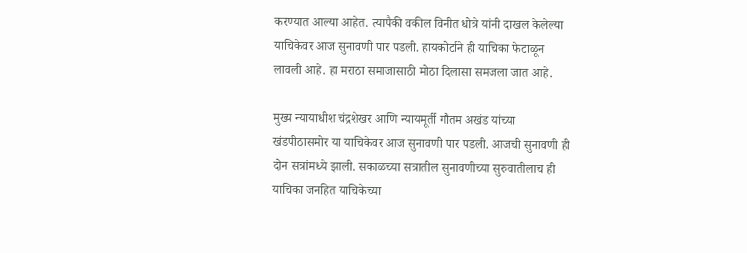करण्यात आल्या आहेत. त्यापैकी वकील विनीत धोत्रे यांनी दाखल केलेल्या याचिकेवर आज सुनावणी पार पडली. हायकोर्टाने ही याचिका फेटाळून लावली आहे. हा मराठा समाजासाठी मोठा दिलासा समजला जात आहे.

मुख्य न्यायाधीश चंद्रशेखर आणि न्यायमूर्ती गौतम अखंड यांच्या खंडपीठासमोर या याचिकेवर आज सुनावणी पार पडली. आजची सुनावणी ही दोन सत्रांमध्ये झाली. सकाळच्या सत्रातील सुनावणीच्या सुरुवातीलाच ही याचिका जनहित याचिकेच्या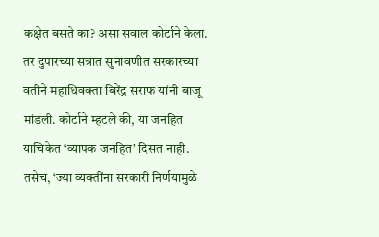कक्षेत बसते का? असा सवाल कोर्टाने केला. तर दुपारच्या सत्रात सुनावणीत सरकारच्या वतीने महाधिवक्ता बिरेंद्र सराफ यांनी बाजू मांडली. कोर्टाने म्हटले की, या जनहित याचिकेत ‘व्यापक जनहित’ दिसत नाही. तसेच, ‘ज्या व्यक्तींना सरकारी निर्णयामुळे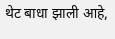थेट बाधा झाली आहे,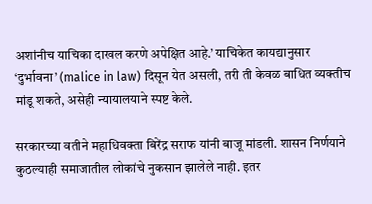अशांनीच याचिका दाखल करणे अपेक्षित आहे.’ याचिकेत कायद्यानुसार ‘दुर्भावना’ (malice in law) दिसून येत असली, तरी ती केवळ बाधित व्यक्तीच मांडू शकते, असेही न्यायालयाने स्पष्ट केले.

सरकारच्या वतीने महाधिवक्ता बिरेंद्र सराफ यांनी बाजू मांडली. शासन निर्णयाने कुठल्याही समाजातील लोकांचे नुकसान झालेले नाही. इतर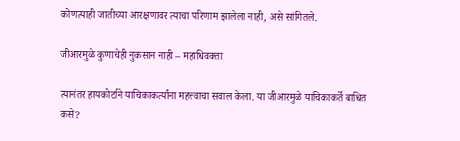कोणत्याही जातीच्या आरक्षणावर त्याचा परिणाम झालेला नाही, असे सांगितले.

जीआरमुळे कुणाचेही नुकसान नाही – महाधिवक्ता

त्यानंतर हायकोर्टाने याचिकाकर्त्यांना महत्त्वाचा सवाल केला. या जीआरमुळे याचिकाकर्ते बाधित कसे?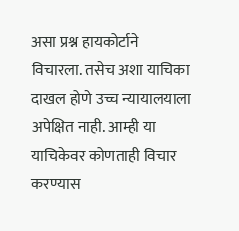असा प्रश्न हायकोर्टाने विचारला. तसेच अशा याचिका दाखल होणे उच्च न्यायालयाला अपेक्षित नाही. आम्ही या याचिकेवर कोणताही विचार करण्यास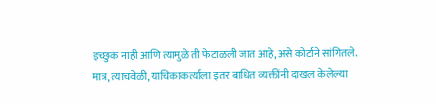इच्छुक नाही आणि त्यामुळे ती फेटाळली जात आहे,असे कोर्टाने सांगितले. मात्र, त्याचवेळी, याचिकाकर्त्याला इतर बाधित व्यक्तींनी दाखल केलेल्या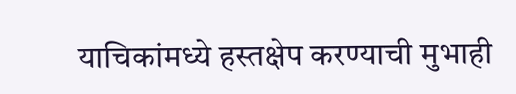याचिकांमध्ये हस्तक्षेप करण्याची मुभाही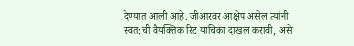देण्यात आली आहे. जीआरवर आक्षेप असेल त्यांनी स्वत:ची वैयक्तिक रिट याचिका दाखल करावी, असे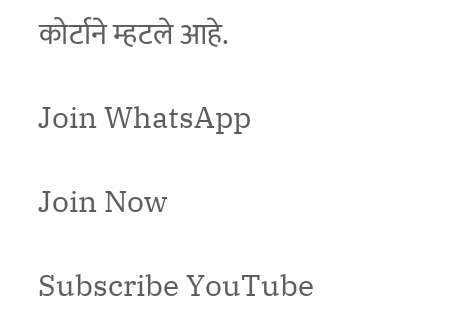कोर्टाने म्हटले आहे.

Join WhatsApp

Join Now

Subscribe YouTube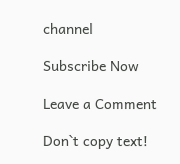channel

Subscribe Now

Leave a Comment

Don`t copy text!